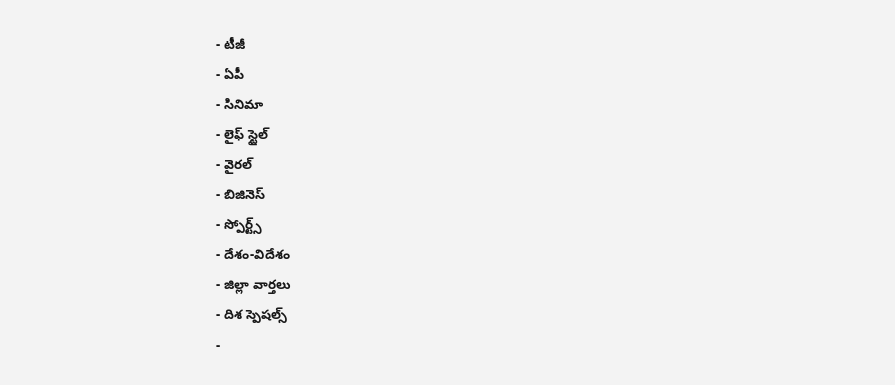- టీజీ
- ఏపీ
- సినిమా
- లైఫ్ స్టైల్
- వైరల్
- బిజినెస్
- స్పోర్ట్స్
- దేశం-విదేశం
- జిల్లా వార్తలు
- దిశ స్పెషల్స్
-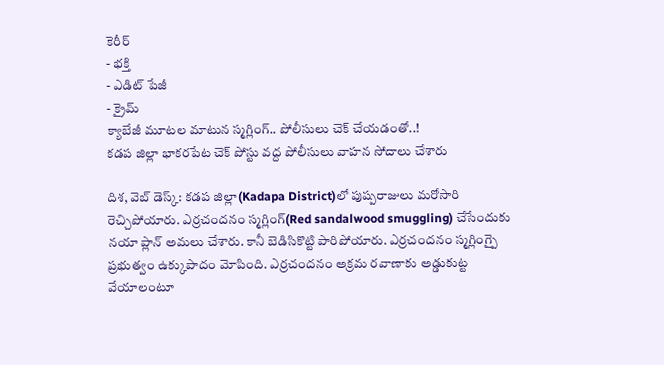కెరీర్
- భక్తి
- ఎడిట్ పేజీ
- క్రైమ్
క్యాబేజీ మూటల మాటున స్మగ్లింగ్.. పోలీసులు చెక్ చేయడంతో..!
కడప జిల్లా భాకరపేట చెక్ పోస్టు వద్ద పోలీసులు వాహన సోదాలు చేశారు

దిశ, వెబ్ డెస్క్: కడప జిల్లా(Kadapa District)లో పుష్పరాజులు మరోసారి రెచ్చిపోయారు. ఎర్రచందనం స్మగ్లింగ్(Red sandalwood smuggling) చేసేందుకు నయా ప్లాన్ అమలు చేశారు. కానీ బెడిసికొట్టి పారిపోయారు. ఎర్రచందనం స్మగ్లింగ్పై ప్రభుత్వం ఉక్కుపాదం మోపింది. ఎర్రచందనం అక్రమ రవాణాకు అడ్డుకుట్ట వేయాలంటూ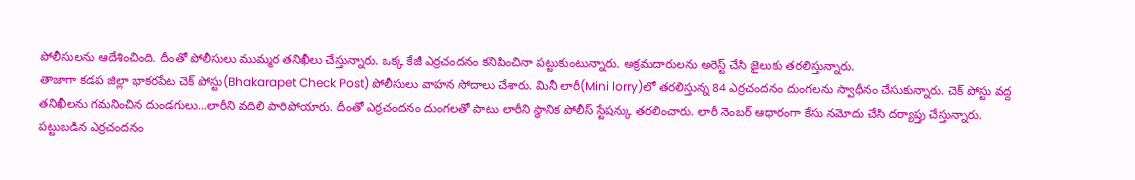పోలీసులను ఆదేశించింది. దీంతో పోలీసులు ముమ్మర తనిఖీలు చేస్తున్నారు. ఒక్క కేజీ ఎర్రచందనం కనిపించినా పట్టుకుంటున్నారు. అక్రమదారులను అరెస్ట్ చేసి జైలుకు తరలిస్తున్నారు.
తాజాగా కడప జిల్లా భాకరపేట చెక్ పోస్టు(Bhakarapet Check Post) పోలీసులు వాహన సోదాలు చేశారు. మినీ లారీ(Mini lorry)లో తరలిస్తున్న 84 ఎర్రచందనం దుంగలను స్వాధీనం చేసుకున్నారు. చెక్ పోస్టు వద్ద తనిఖీలను గమనించిన దుండగులు...లారీని వదిలి పారిపోయారు. దీంతో ఎర్రచందనం దుంగలతో పాటు లారీని స్థానిక పోలీస్ స్టేషన్కు తరలించారు. లారీ నెంబర్ ఆధారంగా కేసు నమోదు చేసి దర్యాప్తు చేస్తున్నారు.
పట్టుబడిన ఎర్రచందనం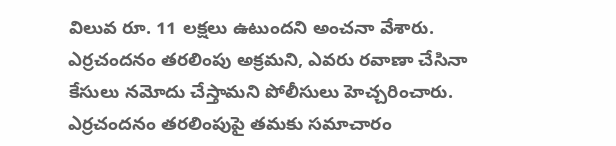విలువ రూ. 11 లక్షలు ఉటుందని అంచనా వేశారు. ఎర్రచందనం తరలింపు అక్రమని, ఎవరు రవాణా చేసినా కేసులు నమోదు చేస్తామని పోలీసులు హెచ్చరించారు. ఎర్రచందనం తరలింపుపై తమకు సమాచారం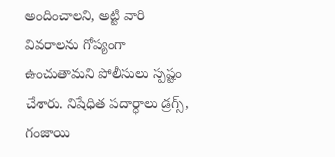అందించాలని, అట్టి వారి వివరాలను గోప్యంగా ఉంచుతామని పోలీసులు స్పష్టం చేశారు. నిషేధిత పదార్ధాలు డ్రగ్స్, గంజాయి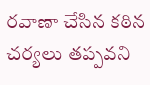రవాణా చేసిన కఠిన చర్యలు తప్పవని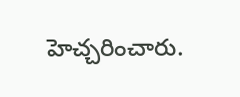హెచ్చరించారు.